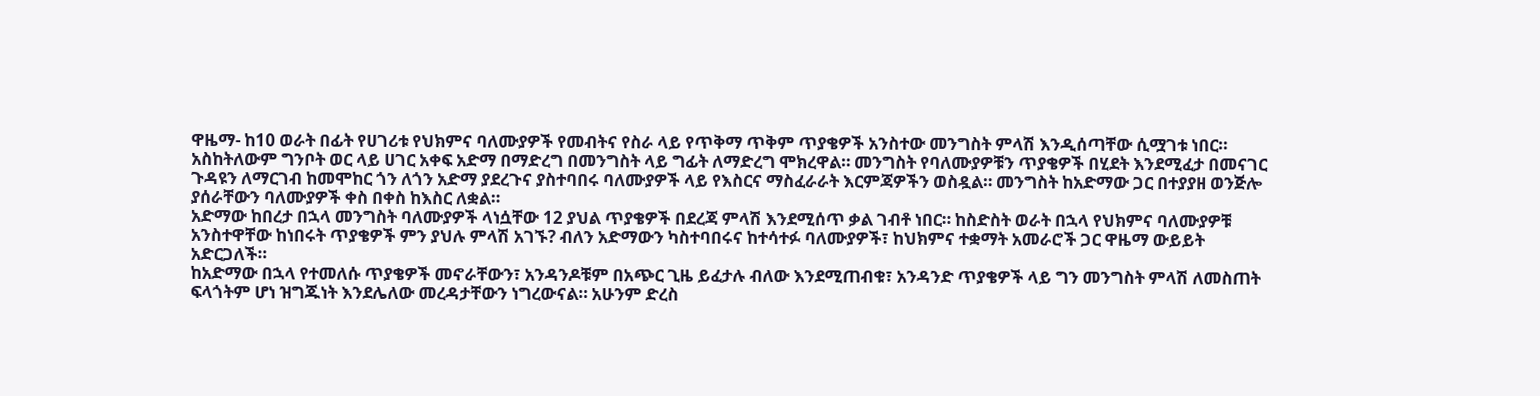ዋዜማ- ከ10 ወራት በፊት የሀገሪቱ የህክምና ባለሙያዎች የመብትና የስራ ላይ የጥቅማ ጥቅም ጥያቄዎች አንስተው መንግስት ምላሽ እንዲሰጣቸው ሲሟገቱ ነበር። አስከትለውም ግንቦት ወር ላይ ሀገር አቀፍ አድማ በማድረግ በመንግስት ላይ ግፊት ለማድረግ ሞክረዋል። መንግስት የባለሙያዎቹን ጥያቄዎች በሂደት እንደሚፈታ በመናገር ጉዳዩን ለማርገብ ከመሞከር ጎን ለጎን አድማ ያደረጉና ያስተባበሩ ባለሙያዎች ላይ የእስርና ማስፈራራት እርምጃዎችን ወስዷል። መንግስት ከአድማው ጋር በተያያዘ ወንጅሎ ያሰራቸውን ባለሙያዎች ቀስ በቀስ ከእስር ለቋል።
አድማው ከበረታ በኋላ መንግስት ባለሙያዎች ላነሷቸው 12 ያህል ጥያቄዎች በደረጃ ምላሽ እንደሚሰጥ ቃል ገብቶ ነበር። ከስድስት ወራት በኋላ የህክምና ባለሙያዎቹ አንስተዋቸው ከነበሩት ጥያቄዎች ምን ያህሉ ምላሽ አገኙ? ብለን አድማውን ካስተባበሩና ከተሳተፉ ባለሙያዎች፣ ከህክምና ተቋማት አመራሮች ጋር ዋዜማ ውይይት አድርጋለች።
ከአድማው በኋላ የተመለሱ ጥያቄዎች መኖራቸውን፣ አንዳንዶቹም በአጭር ጊዜ ይፈታሉ ብለው እንደሚጠብቁ፣ አንዳንድ ጥያቄዎች ላይ ግን መንግስት ምላሽ ለመስጠት ፍላጎትም ሆነ ዝግጁነት እንደሌለው መረዳታቸውን ነግረውናል። አሁንም ድረስ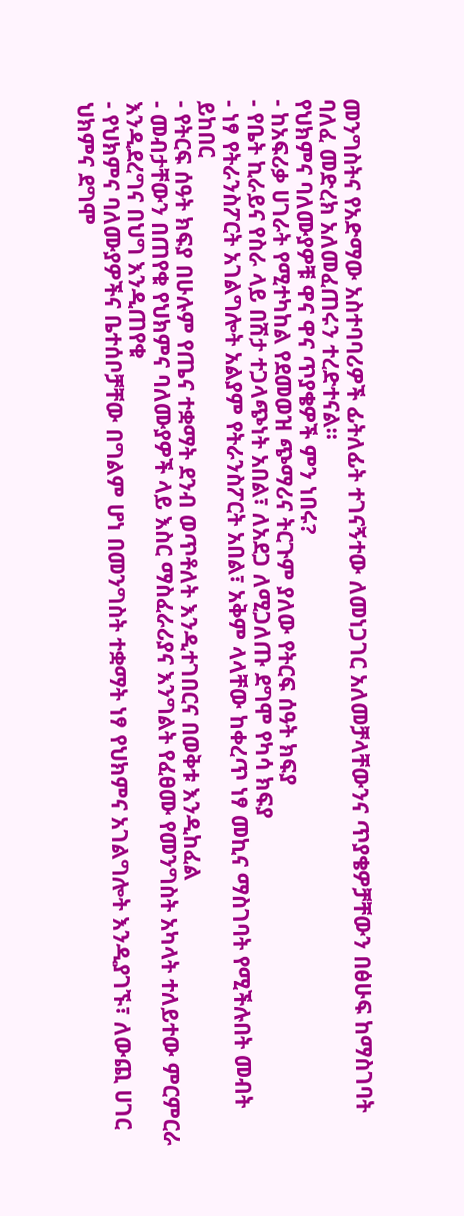መንግስትና የአድማው አስተባባሪዎች ፊትለፊት ተገናኝተው ለመነጋገር አለመቻላቸውንና ጥያቄዎቻቸውን በፅሁፍ ከማስገባት ባለፈ መድረክ አለመፈጠሩን ተረድተናል።
የህክምና ባለሙያዎቹ ዋና ዋና ጥያቄዎች ምን ነበሩ?
- ከአፍሪቃ ሀገራት የሚተካከል የደመወዝ ጭማሪና ትርጉም ያለው የትርፍ ሰዓት ክፍያ
- የቤት ኪራይና የስራ ላይ በሽታ ተጋላጭነት አበል፣ ለአደጋ ለሚጋለጡ ደግሞ የካሳ ክፍያ
- ነፃ የትራንስፖርት አገልግሎት አልያም የትራንስፖርት አበል፣ አቅም ላላቸው ከቀረጥ ነፃ መኪና ማስገባት የሚችሉበት መብት ይከበር
- የትርፍ ሰዓት ክፍያ በሁሉም የጤና ተቋማት ደንብ ወጥቶለት እንዲተገበርና በወቅቱ እንዲከፈል
- መብታቸውን በጠየቁ የህክምና ባለሙያዎች ላይ እስር ማስፈራሪያና እንግልት የፈፀሙ የመንግስት አካላት ተለይተው ምርምርራ እንዲደረግና በህግ እንዲጠየቁ
- የህክምና ባለሙያዎችና ቤተሰቦቻቸው በግልም ሆነ በመንግስት ተቋማት ነፃ የህክምና አገልግሎት እንዲያገኙ፣ ለውጪ ሀገር ህክምና ደግሞ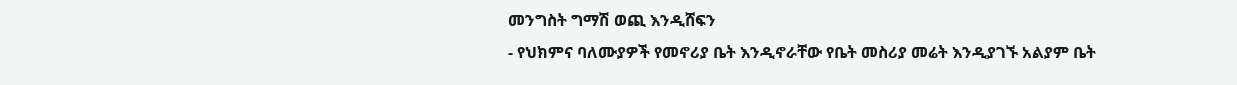መንግስት ግማሽ ወጪ እንዲሸፍን
- የህክምና ባለሙያዎች የመኖሪያ ቤት እንዲኖራቸው የቤት መስሪያ መሬት እንዲያገኙ አልያም ቤት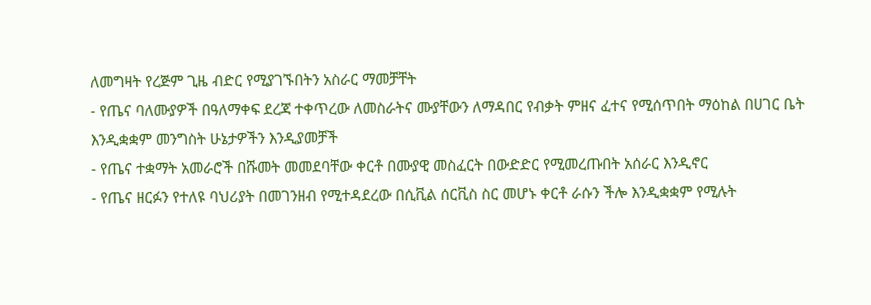ለመግዛት የረጅም ጊዜ ብድር የሚያገኙበትን አስራር ማመቻቸት
- የጤና ባለሙያዎች በዓለማቀፍ ደረጃ ተቀጥረው ለመስራትና ሙያቸውን ለማዳበር የብቃት ምዘና ፈተና የሚሰጥበት ማዕከል በሀገር ቤት እንዲቋቋም መንግስት ሁኔታዎችን እንዲያመቻች
- የጤና ተቋማት አመራሮች በሹመት መመደባቸው ቀርቶ በሙያዊ መስፈርት በውድድር የሚመረጡበት አሰራር እንዲኖር
- የጤና ዘርፉን የተለዩ ባህሪያት በመገንዘብ የሚተዳደረው በሲቪል ሰርቪስ ስር መሆኑ ቀርቶ ራሱን ችሎ እንዲቋቋም የሚሉት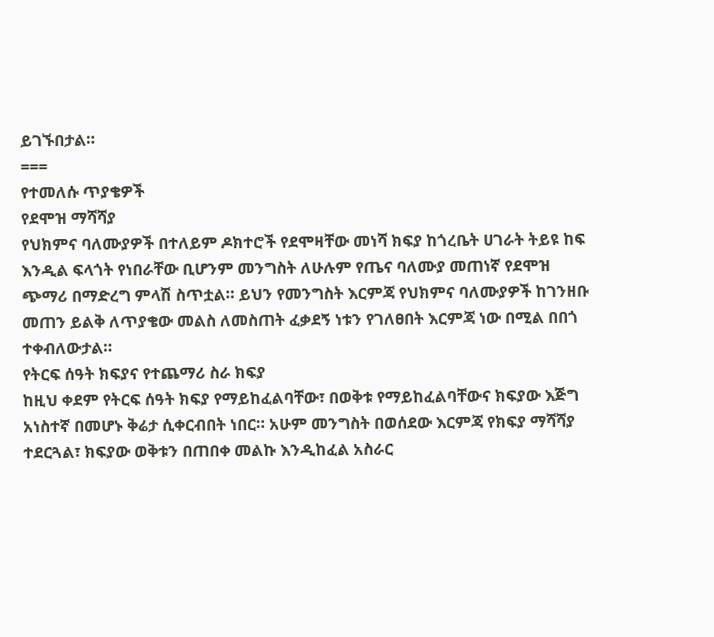ይገኙበታል።
===
የተመለሱ ጥያቄዎች
የደሞዝ ማሻሻያ
የህክምና ባለሙያዎች በተለይም ዶክተሮች የደሞዛቸው መነሻ ክፍያ ከጎረቤት ሀገራት ትይዩ ከፍ እንዲል ፍላጎት የነበራቸው ቢሆንም መንግስት ለሁሉም የጤና ባለሙያ መጠነኛ የደሞዝ ጭማሪ በማድረግ ምላሽ ስጥቷል። ይህን የመንግስት እርምጃ የህክምና ባለሙያዎች ከገንዘቡ መጠን ይልቅ ለጥያቄው መልስ ለመስጠት ፈቃደኝ ነቱን የገለፀበት እርምጃ ነው በሚል በበጎ ተቀብለውታል።
የትርፍ ሰዓት ክፍያና የተጨማሪ ስራ ክፍያ
ከዚህ ቀደም የትርፍ ሰዓት ክፍያ የማይከፈልባቸው፣ በወቅቱ የማይከፈልባቸውና ክፍያው እጅግ አነስተኛ በመሆኑ ቅሬታ ሲቀርብበት ነበር። አሁም መንግስት በወሰደው እርምጃ የክፍያ ማሻሻያ ተደርጓል፣ ክፍያው ወቅቱን በጠበቀ መልኩ እንዲከፈል አስራር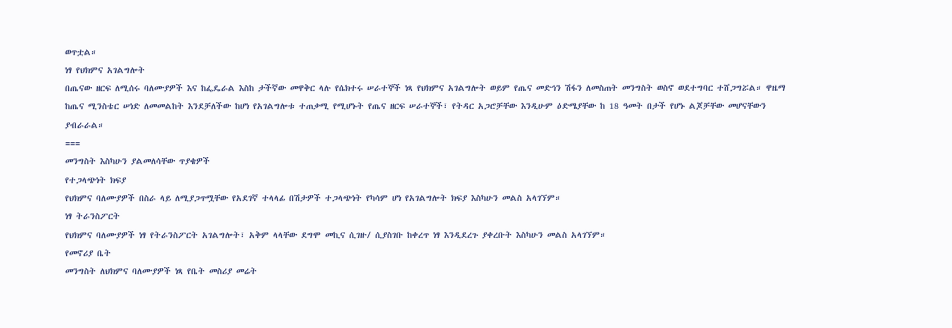ወጥቷል።
ነፃ የህክምና አገልግሎት
በጤናው ዘርፍ ለሚሰሩ ባለሙያዎች እና ከፌዴራል እስከ ታችኛው መዋቅር ላሉ የሴክተሩ ሠራተኞች ነጻ የህክምና አገልግሎት ወይም የጤና መድኅን ሽፋን ለመስጠት መንግስት ወስኖ ወደተግባር ተሸጋግሯል። ዋዜማ ከጤና ሚንስቴር ሠነድ ለመመልከት እንደቻለችው ከሆነ የአገልግሎቱ ተጠቃሚ የሚሆኑት የጤና ዘርፍ ሠራተኞች፣ የትዳር አጋሮቻቸው እንዲሁም ዕድሜያቸው ከ 18 ዓመት በታች የሆኑ ልጆቻቸው መሆናቸውን ያብራራል።
===
መንግስት እስካሁን ያልመለሳቸው ጥያቄዎች
የተጋላጭነት ክፍያ
የህክምና ባለሙያዎች በስራ ላይ ለሚያጋጥሟቸው የአደገኛ ተላላፊ በሽታዎች ተጋላጭነት የካሳም ሆነ የአገልግሎት ክፍያ እስካሁን መልስ አላገኘም።
ነፃ ትራንስፖርት
የህክምና ባለሙያዎች ነፃ የትራንስፖርት አገልግሎት፣ አቅም ላላቸው ደግሞ መኪና ሲገዙ/ ሲያስገቡ ከቀረጥ ነፃ እንዲደረጉ ያቀረቡት እስካሁን መልስ አላገኘም።
የመኖሪያ ቤት
መንግስት ለህክምና ባለሙያዎች ነጻ የቤት መስሪያ መሬት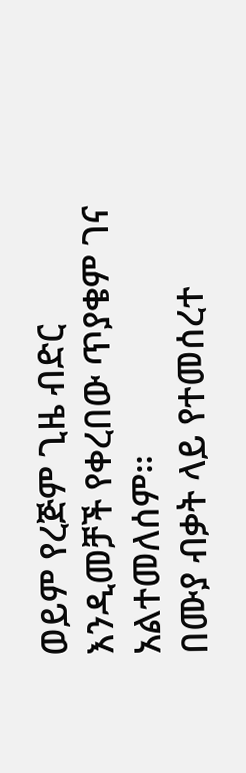ወይም የረጅም ጊዜ ብድር እንዲመቻች የቀረበው ጥያቄም ገና አልተመለሰም።
በሙያ ብቃት ላይ የተመሰረተ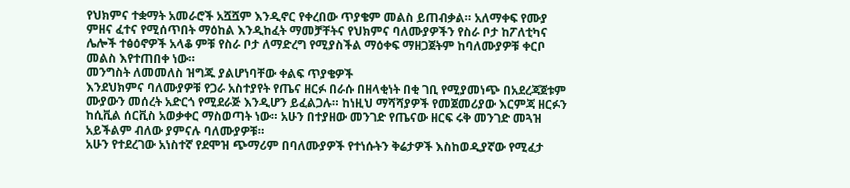የህክምና ተቋማት አመራሮች አሿሿም እንዲኖር የቀረበው ጥያቄም መልስ ይጠብቃል። አለማቀፍ የሙያ ምዘና ፈተና የሚሰጥበት ማዕከል እንዲከፈት ማመቻቸትና የህክምና ባለሙያዎችን የስራ ቦታ ከፖለቲካና ሌሎች ተፅዕኖዎች አላቆ ምቹ የስራ ቦታ ለማድረግ የሚያስችል ማዕቀፍ ማዘጋጀትም ከባለሙያዎቹ ቀርቦ መልስ እየተጠበቀ ነው።
መንግስት ለመመለስ ዝግጁ ያልሆነባቸው ቀልፍ ጥያቄዎች
እንደህክምና ባለሙያዎቹ የጋራ አስተያየት የጤና ዘርፉ በራሱ በዘላቂነት በቂ ገቢ የሚያመነጭ በአደረጃጀቱም ሙያውን መሰረት አድርጎ የሚደራጅ እንዲሆን ይፈልጋሉ። ከነዚህ ማሻሻያዎች የመጀመሪያው እርምጃ ዘርፉን ከሲቪል ሰርቪስ አወቃቀር ማስወጣት ነው። አሁን በተያዘው መንገድ የጤናው ዘርፍ ሩቅ መንገድ መጓዝ አይችልም ብለው ያምናሉ ባለሙያዎቹ።
አሁን የተደረገው አነስተኛ የደሞዝ ጭማሪም በባለሙያዎች የተነሱትን ቅሬታዎች እስከወዲያኛው የሚፈታ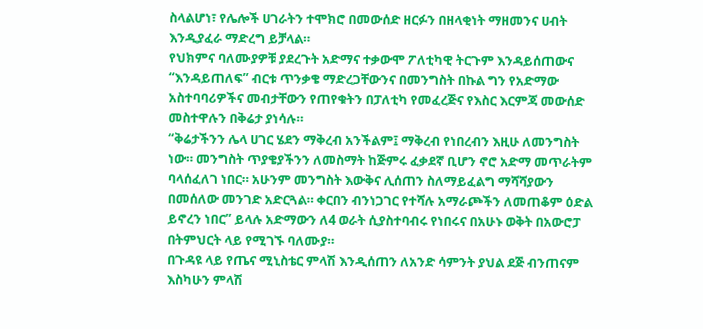ስላልሆነ፣ የሌሎች ሀገራትን ተሞክሮ በመውሰድ ዘርፉን በዘላቂነት ማዘመንና ሀብት እንዲያፈራ ማድረግ ይቻላል።
የህክምና ባለሙያዎቹ ያደረጉት አድማና ተቃውሞ ፖለቲካዊ ትርጉም እንዳይሰጠውና “እንዳይጠለፍ” ብርቱ ጥንቃቄ ማድረጋቸውንና በመንግስት በኩል ግን የአድማው አስተባባሪዎችና መብታቸውን የጠየቁትን በፓለቲካ የመፈረጅና የእስር እርምጃ መውሰድ መስተዋሉን በቅሬታ ያነሳሉ።
“ቅሬታችንን ሌላ ሀገር ሄደን ማቅረብ አንችልም፤ ማቅረብ የነበረብን እዚሁ ለመንግስት ነው። መንግስት ጥያቄያችንን ለመስማት ከጅምሩ ፈቃደኛ ቢሆን ኖሮ አድማ መጥራትም ባላሰፈለገ ነበር። አሁንም መንግስት እውቅና ሊሰጠን ስለማይፈልግ ማሻሻያውን በመሰለው መንገድ አድርጓል። ቀርበን ብንነጋገር የተሻሉ አማራጮችን ለመጠቆም ዕድል ይኖረን ነበር” ይላሉ አድማውን ለ4 ወራት ሲያስተባብሩ የነበሩና በአሁኑ ወቅት በአውሮፓ በትምህርት ላይ የሚገኙ ባለሙያ።
በጉዳዩ ላይ የጤና ሚኒስቴር ምላሽ እንዲሰጠን ለአንድ ሳምንት ያህል ደጅ ብንጠናም እስካሁን ምላሽ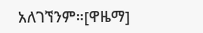አለገኘንም።[ዋዜማ]